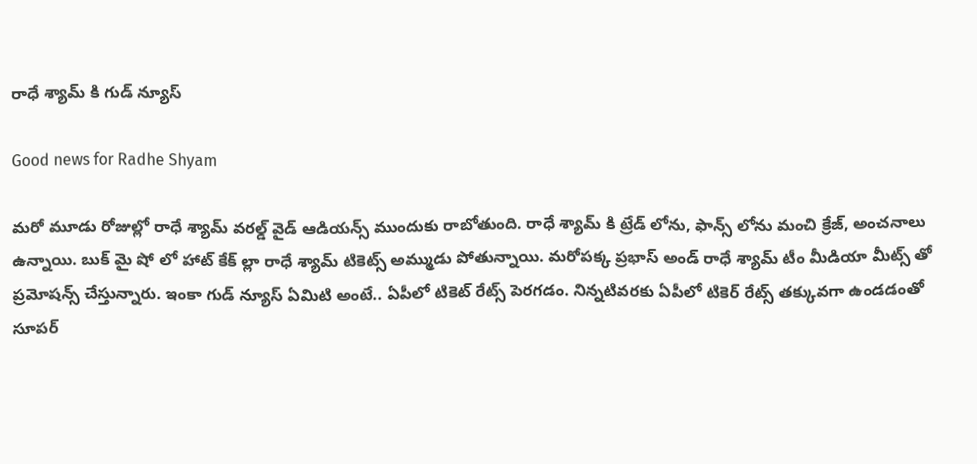రాధే శ్యామ్ కి గుడ్ న్యూస్

Good news for Radhe Shyam

మరో మూడు రోజుల్లో రాధే శ్యామ్ వరల్డ్ వైడ్ ఆడియన్స్ ముందుకు రాబోతుంది. రాధే శ్యామ్ కి ట్రేడ్ లోను, ఫాన్స్ లోను మంచి క్రేజ్, అంచనాలు ఉన్నాయి. బుక్ మై షో లో హాట్ కేక్ ల్లా రాధే శ్యామ్ టికెట్స్ అమ్ముడు పోతున్నాయి. మరోపక్క ప్రభాస్ అండ్ రాధే శ్యామ్ టీం మీడియా మీట్స్ తో ప్రమోషన్స్ చేస్తున్నారు. ఇంకా గుడ్ న్యూస్ ఏమిటి అంటే.. ఏపీలో టికెట్ రేట్స్ పెరగడం. నిన్నటివరకు ఏపీలో టికెర్ రేట్స్ తక్కువగా ఉండడంతో సూపర్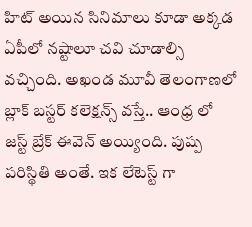హిట్ అయిన సినిమాలు కూడా అక్కడ ఏపీలో నష్టాలూ చవి చూడాల్సి వచ్చింది. అఖండ మూవీ తెలంగాణలో బ్లాక్ బస్టర్ కలెక్షన్స్ వస్తే.. ఆంధ్ర లో జస్ట్ బ్రేక్ ఈవెన్ అయ్యింది. పుష్ప పరిస్థితి అంతే. ఇక లేటెస్ట్ గా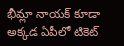భీమ్లా నాయక్ కూడా అక్కడ ఏపీలో టికెట్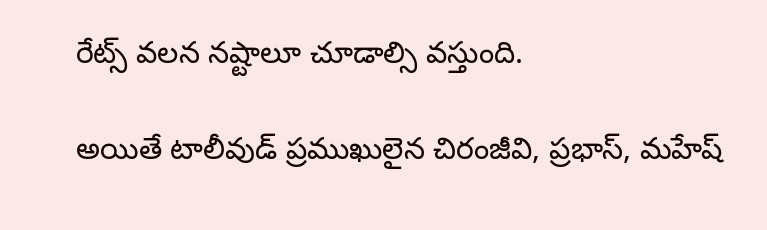రేట్స్ వలన నష్టాలూ చూడాల్సి వస్తుంది.

అయితే టాలీవుడ్ ప్రముఖులైన చిరంజీవి, ప్రభాస్, మహేష్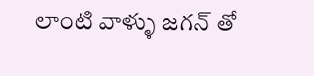లాంటి వాళ్ళు జగన్ తో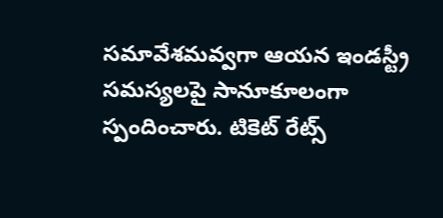సమావేశమవ్వగా ఆయన ఇండస్ట్రీ సమస్యలపై సానూకూలంగా స్పందించారు. టికెట్ రేట్స్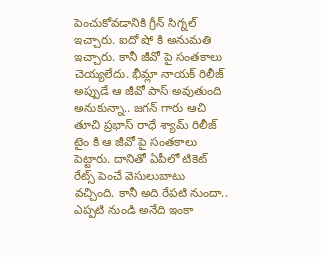పెంచుకోవడానికి గ్రీన్ సిగ్నల్ ఇచ్చారు. ఐదో షో కి అనుమతి ఇచ్చారు. కానీ జీవో పై సంతకాలు చెయ్యలేదు. భీమ్లా నాయక్ రిలీజ్ అప్పుడే ఆ జీవో పాస్ అవుతుంది అనుకున్నా.. జగన్ గారు ఆచి తూచి ప్రభాస్ రాధే శ్యామ్ రిలీజ్ టైం కి ఆ జీవో పై సంతకాలు పెట్టారు. దానితో ఏపీలో టికెట్ రేట్స్ పెంచే వెసులుబాటు వచ్చింది. కానీ అది రేపటి నుందా.. ఎప్పటి నుండి అనేది ఇంకా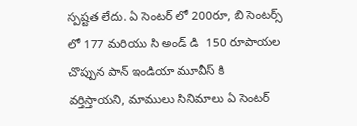స్పష్టత లేదు. ఏ సెంటర్ లో 200రూ, బి సెంటర్స్ లో 177 మరియు సి అండ్ డి  150 రూపాయల చొప్పున పాన్ ఇండియా మూవీస్ కి వర్తిస్తాయని, మాములు సినిమాలు ఏ సెంటర్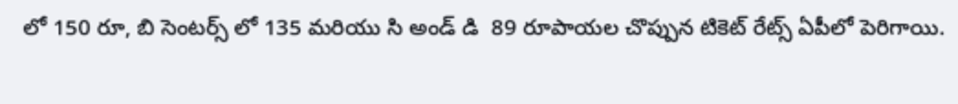లో 150 రూ, బి సెంటర్స్ లో 135 మరియు సి అండ్ డి  89 రూపాయల చొప్పున టికెట్ రేట్స్ ఏపీలో పెరిగాయి.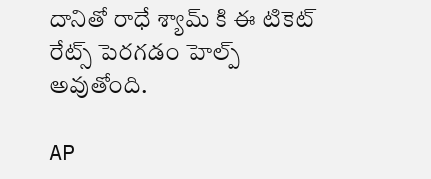దానితో రాధే శ్యామ్ కి ఈ టికెట్ రేట్స్ పెరగడం హెల్ప్ అవుతోంది.

AP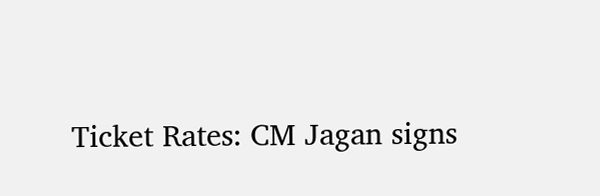Ticket Rates: CM Jagan signs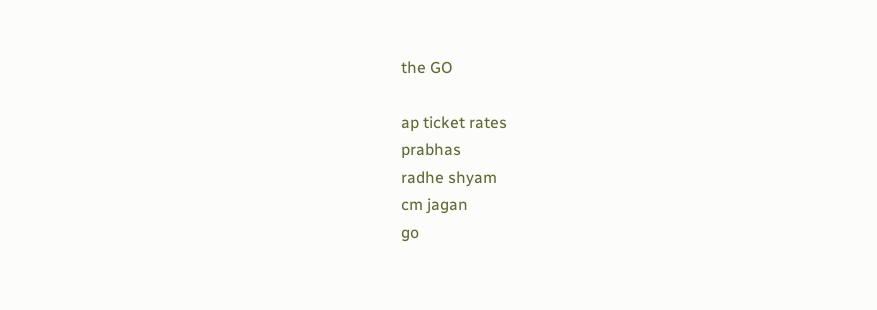the GO

ap ticket rates
prabhas
radhe shyam
cm jagan
go